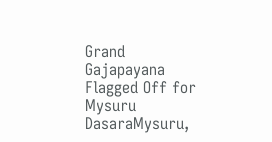Grand Gajapayana Flagged Off for Mysuru DasaraMysuru,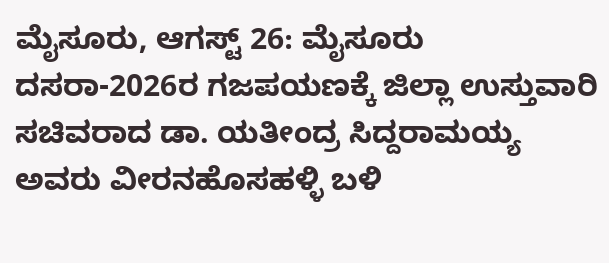ಮೈಸೂರು, ಆಗಸ್ಟ್ 26: ಮೈಸೂರು ದಸರಾ-2026ರ ಗಜಪಯಣಕ್ಕೆ ಜಿಲ್ಲಾ ಉಸ್ತುವಾರಿ ಸಚಿವರಾದ ಡಾ. ಯತೀಂದ್ರ ಸಿದ್ದರಾಮಯ್ಯ ಅವರು ವೀರನಹೊಸಹಳ್ಳಿ ಬಳಿ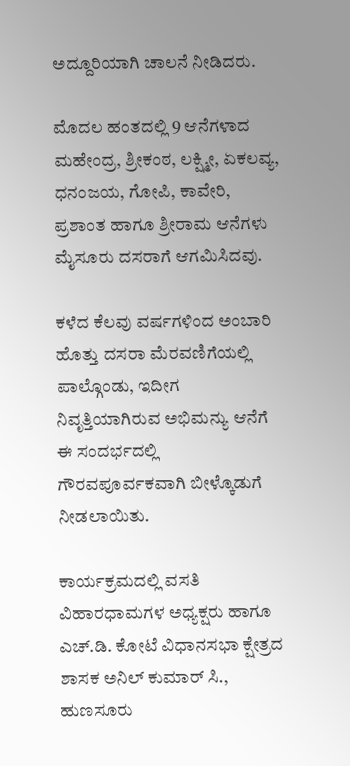ಅದ್ದೂರಿಯಾಗಿ ಚಾಲನೆ ನೀಡಿದರು.

ಮೊದಲ ಹಂತದಲ್ಲಿ 9 ಆನೆಗಳಾದ ಮಹೇಂದ್ರ, ಶ್ರೀಕಂಠ, ಲಕ್ಷ್ಮೀ, ಏಕಲವ್ಯ, ಧನಂಜಯ, ಗೋಪಿ, ಕಾವೇರಿ, ಪ್ರಶಾಂತ ಹಾಗೂ ಶ್ರೀರಾಮ ಆನೆಗಳು ಮೈಸೂರು ದಸರಾಗೆ ಆಗಮಿಸಿದವು.

ಕಳೆದ ಕೆಲವು ವರ್ಷಗಳಿಂದ ಅಂಬಾರಿ ಹೊತ್ತು ದಸರಾ ಮೆರವಣಿಗೆಯಲ್ಲಿ ಪಾಲ್ಗೊಂಡು, ಇದೀಗ ನಿವೃತ್ತಿಯಾಗಿರುವ ಅಭಿಮನ್ಯು ಆನೆಗೆ ಈ ಸಂದರ್ಭದಲ್ಲಿ ಗೌರವಪೂರ್ವಕವಾಗಿ ಬೀಳ್ಕೊಡುಗೆ ನೀಡಲಾಯಿತು.

ಕಾರ್ಯಕ್ರಮದಲ್ಲಿ ವಸತಿ ವಿಹಾರಧಾಮಗಳ ಅಧ್ಯಕ್ಷರು ಹಾಗೂ ಎಚ್.ಡಿ. ಕೋಟೆ ವಿಧಾನಸಭಾ ಕ್ಷೇತ್ರದ ಶಾಸಕ ಅನಿಲ್ ಕುಮಾರ್ ಸಿ., ಹುಣಸೂರು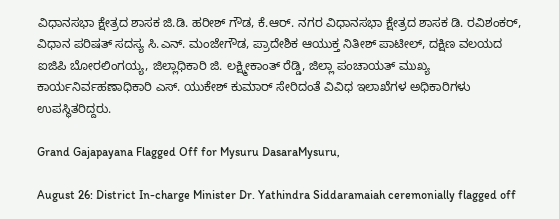ವಿಧಾನಸಭಾ ಕ್ಷೇತ್ರದ ಶಾಸಕ ಜಿ.ಡಿ. ಹರೀಶ್ ಗೌಡ, ಕೆ.ಆರ್. ನಗರ ವಿಧಾನಸಭಾ ಕ್ಷೇತ್ರದ ಶಾಸಕ ಡಿ. ರವಿಶಂಕರ್, ವಿಧಾನ ಪರಿಷತ್ ಸದಸ್ಯ ಸಿ.ಎನ್. ಮಂಜೇಗೌಡ, ಪ್ರಾದೇಶಿಕ ಆಯುಕ್ತ ನಿತೀಶ್ ಪಾಟೀಲ್, ದಕ್ಷಿಣ ವಲಯದ ಐಜಿಪಿ ಬೋರಲಿಂಗಯ್ಯ, ಜಿಲ್ಲಾಧಿಕಾರಿ ಜಿ. ಲಕ್ಷ್ಮೀಕಾಂತ್ ರೆಡ್ಡಿ, ಜಿಲ್ಲಾ ಪಂಚಾಯತ್ ಮುಖ್ಯ ಕಾರ್ಯನಿರ್ವಹಣಾಧಿಕಾರಿ ಎಸ್. ಯುಕೇಶ್ ಕುಮಾರ್ ಸೇರಿದಂತೆ ವಿವಿಧ ಇಲಾಖೆಗಳ ಅಧಿಕಾರಿಗಳು ಉಪಸ್ಥಿತರಿದ್ದರು.

Grand Gajapayana Flagged Off for Mysuru DasaraMysuru,

August 26: District In-charge Minister Dr. Yathindra Siddaramaiah ceremonially flagged off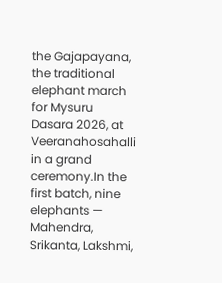the Gajapayana, the traditional elephant march for Mysuru Dasara 2026, at Veeranahosahalli in a grand ceremony.In the first batch, nine elephants — Mahendra, Srikanta, Lakshmi,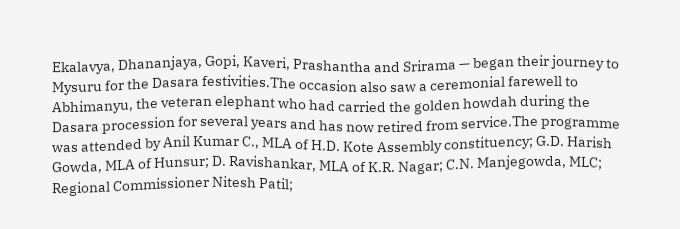Ekalavya, Dhananjaya, Gopi, Kaveri, Prashantha and Srirama — began their journey to Mysuru for the Dasara festivities.The occasion also saw a ceremonial farewell to Abhimanyu, the veteran elephant who had carried the golden howdah during the Dasara procession for several years and has now retired from service.The programme was attended by Anil Kumar C., MLA of H.D. Kote Assembly constituency; G.D. Harish Gowda, MLA of Hunsur; D. Ravishankar, MLA of K.R. Nagar; C.N. Manjegowda, MLC; Regional Commissioner Nitesh Patil;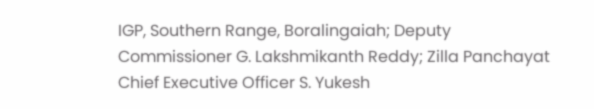IGP, Southern Range, Boralingaiah; Deputy Commissioner G. Lakshmikanth Reddy; Zilla Panchayat Chief Executive Officer S. Yukesh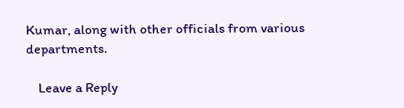Kumar, along with other officials from various departments.

    Leave a Reply